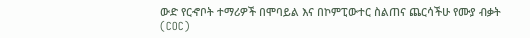ውድ የርኆቦት ተማሪዎች በሞባይል እና በኮምፒውተር ስልጠና ጨርሳችሁ የሙያ ብቃት (COC)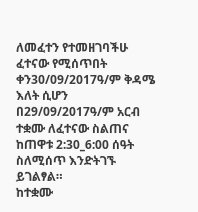ለመፈተን የተመዘገባችሁ ፈተናው የሚሰጥበት ቀን30/09/2017ዓ/ም ቅዳሜ እለት ሲሆን በ29/09/2017ዓ/ም አርብ ተቋሙ ለፈተናው ስልጠና ከጠዋቱ 2:30_6:00 ሰዓት ስለሚሰጥ እንድትገኙ ይገልፃል።
ከተቋሙ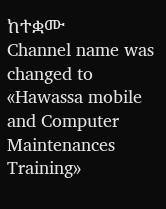ከተቋሙ
Channel name was changed to «Hawassa mobile and Computer Maintenances Training»